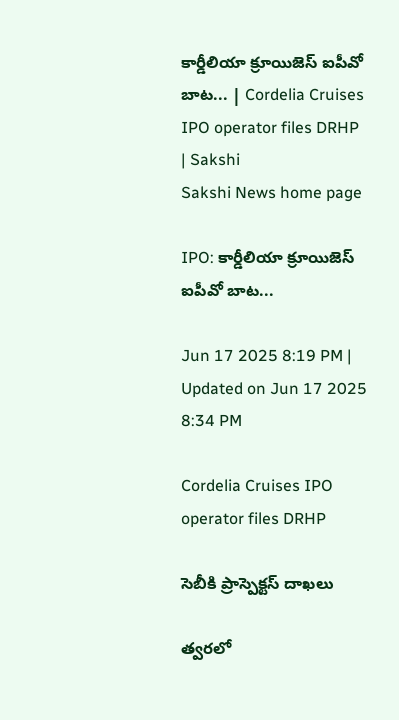కార్డీలియా క్రూయిజెస్‌ ఐపీవో బాట... | Cordelia Cruises IPO operator files DRHP | Sakshi
Sakshi News home page

IPO: కార్డీలియా క్రూయిజెస్‌ ఐపీవో బాట...

Jun 17 2025 8:19 PM | Updated on Jun 17 2025 8:34 PM

Cordelia Cruises IPO operator files DRHP

సెబీకి ప్రాస్పెక్టస్‌ దాఖలు

త్వరలో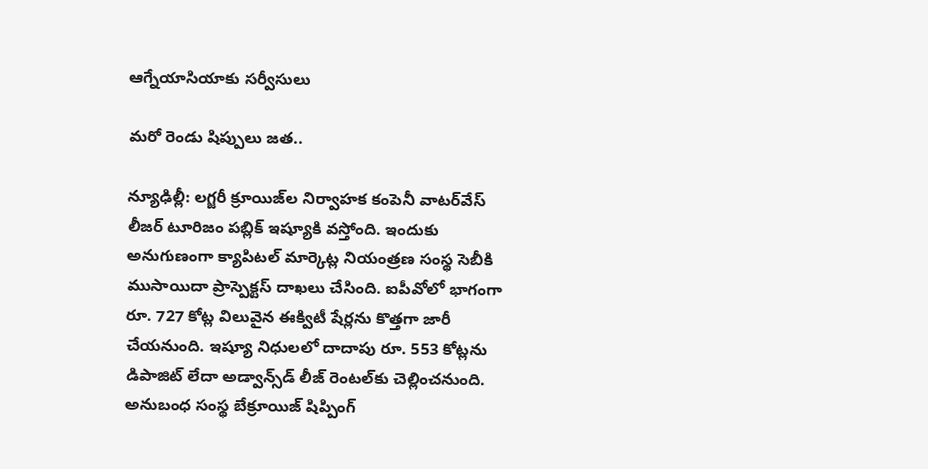ఆగ్నేయాసియాకు సర్వీసులు

మరో రెండు షిప్పులు జత..

న్యూఢిల్లీ: లగ్జరీ క్రూయిజ్‌ల నిర్వాహక కంపెనీ వాటర్‌వేస్‌ లీజర్‌ టూరిజం పబ్లిక్‌ ఇష్యూకి వస్తోంది. ఇందుకు అనుగుణంగా క్యాపిటల్‌ మార్కెట్ల నియంత్రణ సంస్థ సెబీకి ముసాయిదా ప్రాస్పెక్టస్‌ దాఖలు చేసింది. ఐపీవోలో భాగంగా రూ. 727 కోట్ల విలువైన ఈక్విటీ షేర్లను కొత్తగా జారీ చేయనుంది. ఇష్యూ నిధులలో దాదాపు రూ. 553 కోట్లను డిపాజిట్‌ లేదా అడ్వాన్స్‌డ్‌ లీజ్‌ రెంటల్‌కు చెల్లించనుంది. అనుబంధ సంస్థ బేక్రూయిజ్‌ షిప్పింగ్‌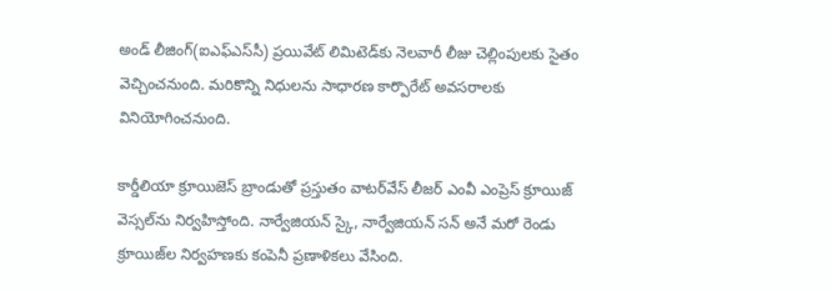అండ్‌ లీజింగ్‌(ఐఎఫ్‌ఎస్‌సీ) ప్రయివేట్‌ లిమిటెడ్‌కు నెలవారీ లీజు చెల్లింపులకు సైతం వెచ్చించనుంది. మరికొన్ని నిధులను సాధారణ కార్పొరేట్‌ అవసరాలకు వినియోగించనుంది.

కార్డీలియా క్రూయిజెస్‌ బ్రాండుతో ప్రస్తుతం వాటర్‌వేస్‌ లీజర్‌ ఎంవీ ఎంప్రెస్‌ క్రూయిజ్‌ వెస్సల్‌ను నిర్వహిస్తోంది. నార్వేజియన్‌ స్కై, నార్వేజియన్‌ సన్‌ అనే మరో రెండు క్రూయిజ్‌ల నిర్వహణకు కంపెనీ ప్రణాళికలు వేసింది.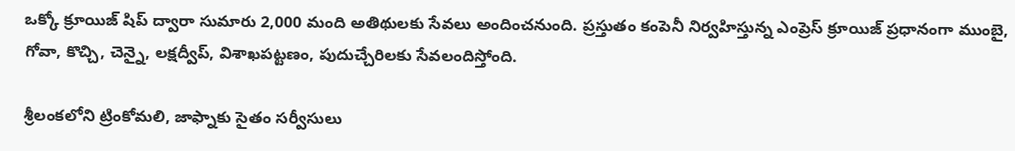ఒక్కో క్రూయిజ్‌ షిప్‌ ద్వారా సుమారు 2,000 మంది అతిథులకు సేవలు అందించనుంది. ప్రస్తుతం కంపెనీ నిర్వహిస్తున్న ఎంప్రెస్‌ క్రూయిజ్‌ ప్రధానంగా ముంబై, గోవా, కొచ్చి, చెన్నై, లక్షద్వీప్, విశాఖపట్టణం, పుదుచ్చేరిలకు సేవలందిస్తోంది.

శ్రీలంకలోని ట్రింకోమలి, జాఫ్నాకు సైతం సర్వీసులు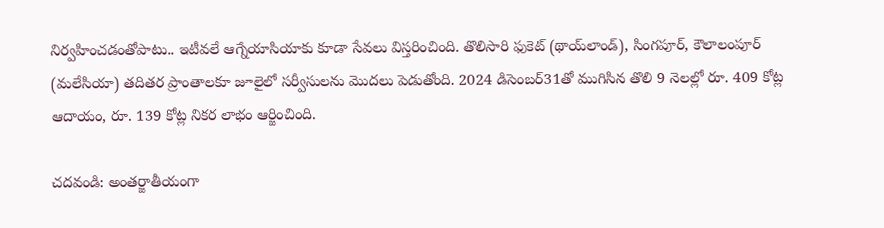నిర్వహించడంతోపాటు.. ఇటీవలే ఆగ్నేయాసియాకు కూడా సేవలు విస్తరించింది. తొలిసారి ఫుకెట్‌ (థాయ్‌లాండ్‌), సింగపూర్, కౌలాలంపూర్‌ (మలేసియా) తదితర ప్రాంతాలకూ జూలైలో సర్వీసులను మొదలు పెడుతోంది. 2024 డిసెంబర్‌31తో ముగిసిన తొలి 9 నెలల్లో రూ. 409 కోట్ల ఆదాయం, రూ. 139 కోట్ల నికర లాభం ఆర్జించింది.

చ‌ద‌వండి: అంతర్జాతీయంగా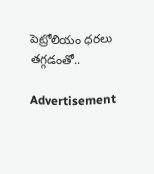పెట్రోలియం ధరలు తగ్గడంతో..

Advertisement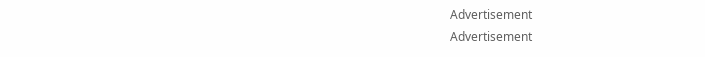Advertisement
Advertisement